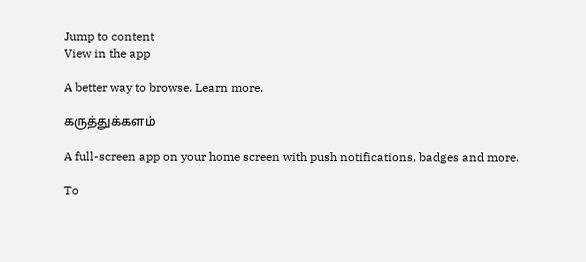Jump to content
View in the app

A better way to browse. Learn more.

கருத்துக்களம்

A full-screen app on your home screen with push notifications, badges and more.

To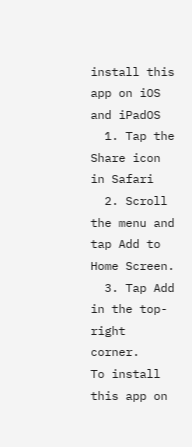install this app on iOS and iPadOS
  1. Tap the Share icon in Safari
  2. Scroll the menu and tap Add to Home Screen.
  3. Tap Add in the top-right corner.
To install this app on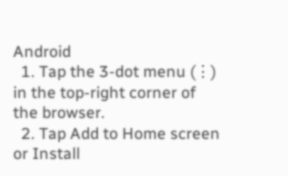Android
  1. Tap the 3-dot menu (⋮) in the top-right corner of the browser.
  2. Tap Add to Home screen or Install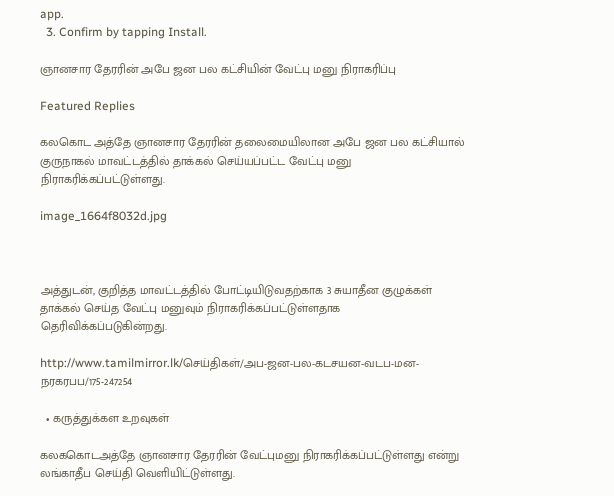app.
  3. Confirm by tapping Install.

ஞானசார தேரரின் அபே ஜன பல கட்சியின் வேட்பு மனு நிராகரிப்பு

Featured Replies

கலகொட அத்தே ஞானசார தேரரின் தலைமையிலான அபே ஜன பல கட்சியால் குருநாகல் மாவட்டத்தில் தாக்கல் செய்யப்பட்ட வேட்பு மனு நிராகரிக்கப்பட்டுள்ளது.

image_1664f8032d.jpg



அத்துடன், குறித்த மாவட்டத்தில் போட்டியிடுவதற்காக 3 சுயாதீன குழுக்கள் தாக்கல் செய்த வேட்பு மனுவும் நிராகரிக்கப்பட்டுள்ளதாக தெரிவிக்கப்படுகின்றது.

http://www.tamilmirror.lk/செய்திகள்/அப-ஜன-பல-கடசயன-வடப-மன-நரகரபப/175-247254

  • கருத்துக்கள உறவுகள்

கலககொடஅத்தே ஞானசார தேரரின் வேட்புமனு நிராகரிக்கப்பட்டுள்ளது என்று லங்காதீப செய்தி வெளியிட்டுள்ளது.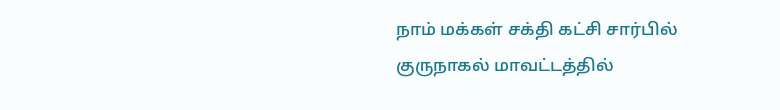நாம் மக்கள் சக்தி கட்சி சார்பில் குருநாகல் மாவட்டத்தில்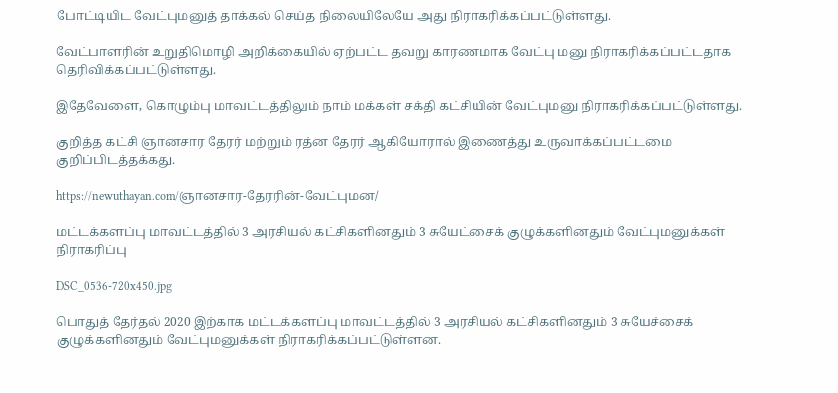போட்டியிட வேட்புமனுத் தாக்கல் செய்த நிலையிலேயே அது நிராகரிக்கப்பட்டுள்ளது.

வேட்பாளரின் உறுதிமொழி அறிக்கையில் ஏற்பட்ட தவறு காரணமாக வேட்பு மனு நிராகரிக்கப்பட்டதாக தெரிவிக்கப்பட்டுள்ளது.

இதேவேளை, கொழும்பு மாவட்டத்திலும் நாம் மக்கள் சக்தி கட்சியின் வேட்புமனு நிராகரிக்கப்பட்டுள்ளது.

குறித்த கட்சி ஞானசார தேரர் மற்றும் ரத்ன தேரர் ஆகியோரால் இணைத்து உருவாக்கப்பட்டமை குறிப்பிடத்தக்கது.

https://newuthayan.com/ஞானசார-தேரரின்-வேட்புமன/

மட்டக்களப்பு மாவட்டத்தில் 3 அரசியல் கட்சிகளினதும் 3 சுயேட்சைக் குழுக்களினதும் வேட்புமனுக்கள் நிராகரிப்பு

DSC_0536-720x450.jpg

பொதுத் தேர்தல் 2020 இற்காக மட்டக்களப்பு மாவட்டத்தில் 3 அரசியல் கட்சிகளினதும் 3 சுயேச்சைக் குழுக்களினதும் வேட்புமனுக்கள் நிராகரிக்கப்பட்டுள்ளன.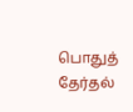பொதுத் தேர்தல்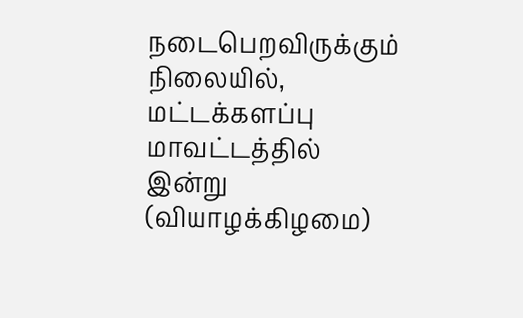நடைபெறவிருக்கும் நிலையில், மட்டக்களப்பு மாவட்டத்தில் இன்று (வியாழக்கிழமை)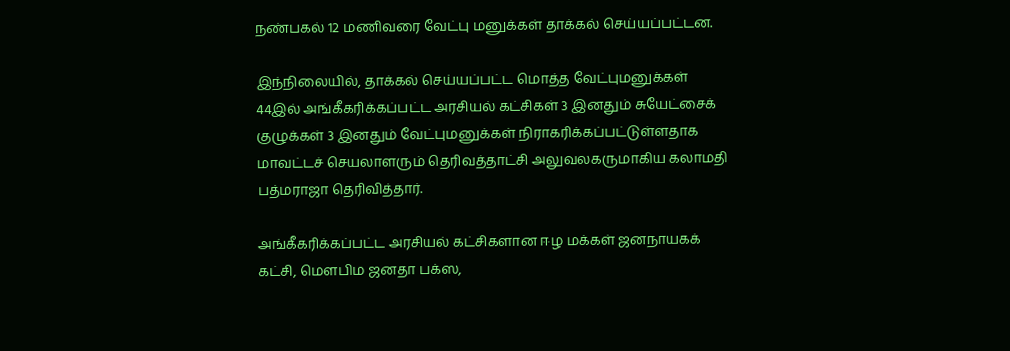நண்பகல் 12 மணிவரை வேட்பு மனுக்கள் தாக்கல் செய்யப்பட்டன.

இந்நிலையில், தாக்கல் செய்யப்பட்ட மொத்த வேட்புமனுக்கள் 44இல் அங்கீகரிக்கப்பட்ட அரசியல் கட்சிகள் 3 இனதும் சுயேட்சைக் குழுக்கள் 3 இனதும் வேட்புமனுக்கள் நிராகரிக்கப்பட்டுள்ளதாக மாவட்டச் செயலாளரும் தெரிவத்தாட்சி அலுவலகருமாகிய கலாமதி பத்மராஜா தெரிவித்தார்.

அங்கீகரிக்கப்பட்ட அரசியல் கட்சிகளான ஈழ மக்கள் ஜனநாயகக் கட்சி, மௌபிம ஜனதா பக்ஸ,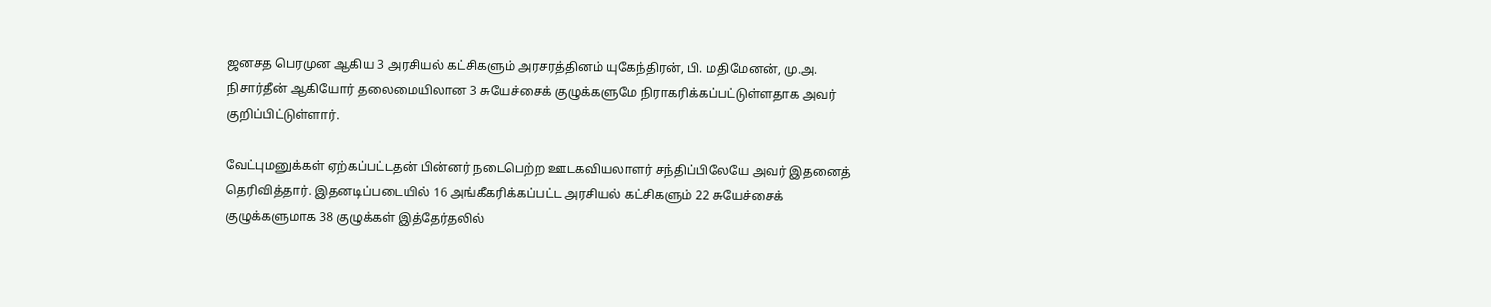ஜனசத பெரமுன ஆகிய 3 அரசியல் கட்சிகளும் அரசரத்தினம் யுகேந்திரன், பி. மதிமேனன், மு.அ. நிசார்தீன் ஆகியோர் தலைமையிலான 3 சுயேச்சைக் குழுக்களுமே நிராகரிக்கப்பட்டுள்ளதாக அவர் குறிப்பிட்டுள்ளார்.

வேட்புமனுக்கள் ஏற்கப்பட்டதன் பின்னர் நடைபெற்ற ஊடகவியலாளர் சந்திப்பிலேயே அவர் இதனைத் தெரிவித்தார். இதனடிப்படையில் 16 அங்கீகரிக்கப்பட்ட அரசியல் கட்சிகளும் 22 சுயேச்சைக் குழுக்களுமாக 38 குழுக்கள் இத்தேர்தலில்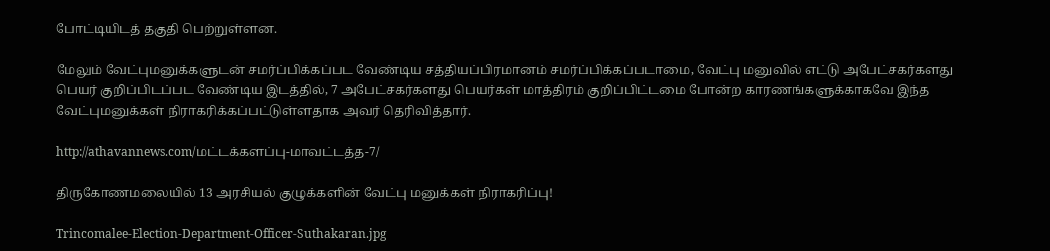போட்டியிடத் தகுதி பெற்றுள்ளன.

மேலும் வேட்புமனுக்களுடன் சமர்ப்பிக்கப்பட வேண்டிய சத்தியப்பிரமானம் சமர்ப்பிக்கப்படாமை, வேட்பு மனுவில் எட்டு அபேட்சகர்களது பெயர் குறிப்பிடப்பட வேண்டிய இடத்தில், 7 அபேட்சகர்களது பெயர்கள் மாத்திரம் குறிப்பிட்டமை போன்ற காரணங்களுக்காகவே இந்த வேட்புமனுக்கள் நிராகரிக்கப்பட்டுள்ளதாக அவர் தெரிவித்தார்.

http://athavannews.com/மட்டக்களப்பு-மாவட்டத்த-7/

திருகோணமலையில் 13 அரசியல் குழுக்களின் வேட்பு மனுக்கள் நிராகரிப்பு!

Trincomalee-Election-Department-Officer-Suthakaran.jpg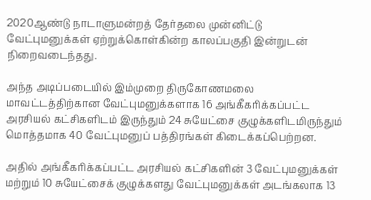2020ஆண்டு நாடாளுமன்றத் தேர்தலை முன்னிட்டு வேட்புமனுக்கள் ஏற்றுக்கொள்கின்ற காலப்பகுதி இன்றுடன் நிறைவடைந்தது.

அந்த அடிப்படையில் இம்முறை திருகோணமலை மாவட்டத்திற்கான வேட்புமனுக்களாக 16 அங்கீகரிக்கப்பட்ட அரசியல் கட்சிகளிடம் இருந்தும் 24 சுயேட்சை குழுக்களிடமிருந்தும் மொத்தமாக 40 வேட்புமனுப் பத்திரங்கள் கிடைக்கப்பெற்றன.

அதில் அங்கீகரிக்கப்பட்ட அரசியல் கட்சிகளின் 3 வேட்புமனுக்கள் மற்றும் 10 சுயேட்சைக் குழுக்களது வேட்புமனுக்கள் அடங்கலாக 13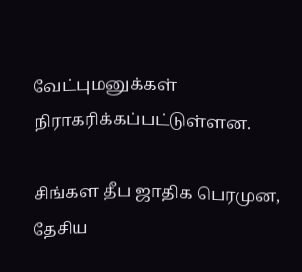வேட்புமனுக்கள் நிராகரிக்கப்பட்டுள்ளன.

சிங்கள தீப ஜாதிக பெரமுன, தேசிய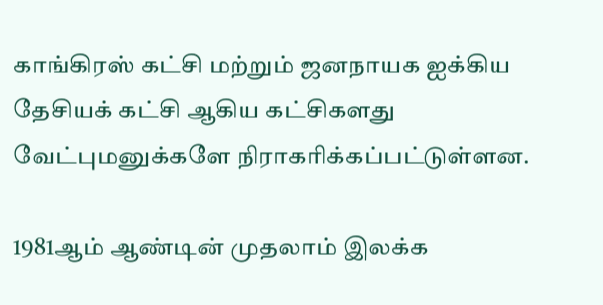காங்கிரஸ் கட்சி மற்றும் ஜனநாயக ஐக்கிய தேசியக் கட்சி ஆகிய கட்சிகளது வேட்புமனுக்களே நிராகரிக்கப்பட்டுள்ளன.

1981ஆம் ஆண்டின் முதலாம் இலக்க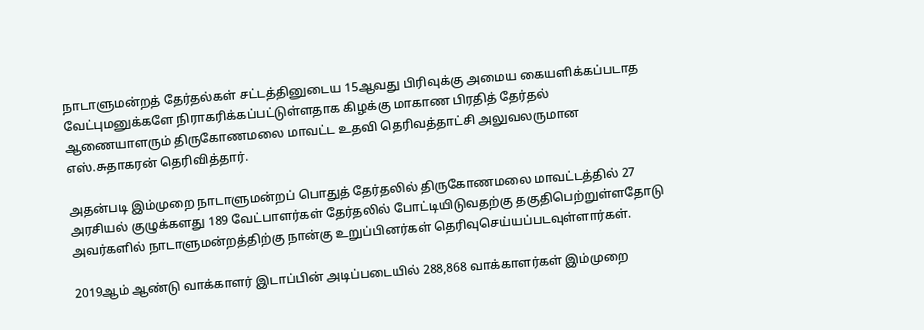நாடாளுமன்றத் தேர்தல்கள் சட்டத்தினுடைய 15ஆவது பிரிவுக்கு அமைய கையளிக்கப்படாத வேட்புமனுக்களே நிராகரிக்கப்பட்டுள்ளதாக கிழக்கு மாகாண பிரதித் தேர்தல் ஆணையாளரும் திருகோணமலை மாவட்ட உதவி தெரிவத்தாட்சி அலுவலருமான எஸ்.சுதாகரன் தெரிவித்தார்.

அதன்படி இம்முறை நாடாளுமன்றப் பொதுத் தேர்தலில் திருகோணமலை மாவட்டத்தில் 27 அரசியல் குழுக்களது 189 வேட்பாளர்கள் தேர்தலில் போட்டியிடுவதற்கு தகுதிபெற்றுள்ளதோடு அவர்களில் நாடாளுமன்றத்திற்கு நான்கு உறுப்பினர்கள் தெரிவுசெய்யப்படவுள்ளார்கள்.

2019ஆம் ஆண்டு வாக்காளர் இடாப்பின் அடிப்படையில் 288,868 வாக்காளர்கள் இம்முறை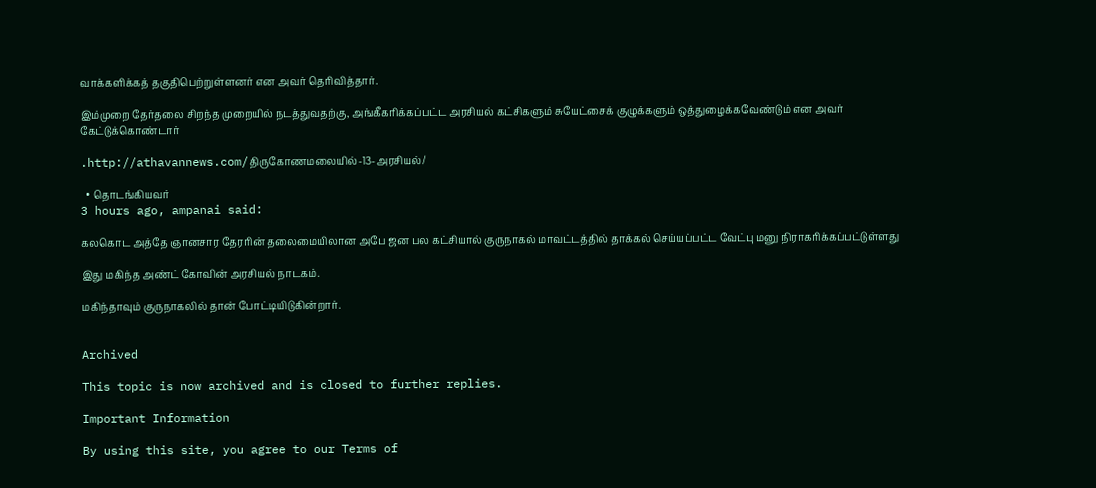வாக்களிக்கத் தகுதிபெற்றுள்ளனர் என அவர் தெரிவித்தார்.

இம்முறை தேர்தலை சிறந்த முறையில் நடத்துவதற்கு, அங்கீகரிக்கப்பட்ட அரசியல் கட்சிகளும் சுயேட்சைக் குழுக்களும் ஒத்துழைக்கவேண்டும் என அவர் கேட்டுக்கொண்டார்

.http://athavannews.com/திருகோணமலையில்-13-அரசியல்/

  • தொடங்கியவர்
3 hours ago, ampanai said:

கலகொட அத்தே ஞானசார தேரரின் தலைமையிலான அபே ஜன பல கட்சியால் குருநாகல் மாவட்டத்தில் தாக்கல் செய்யப்பட்ட வேட்பு மனு நிராகரிக்கப்பட்டுள்ளது

இது மகிந்த அண்ட் கோவின் அரசியல் நாடகம்.

மகிந்தாவும் குருநாகலில் தான் போட்டியிடுகின்றார்.


Archived

This topic is now archived and is closed to further replies.

Important Information

By using this site, you agree to our Terms of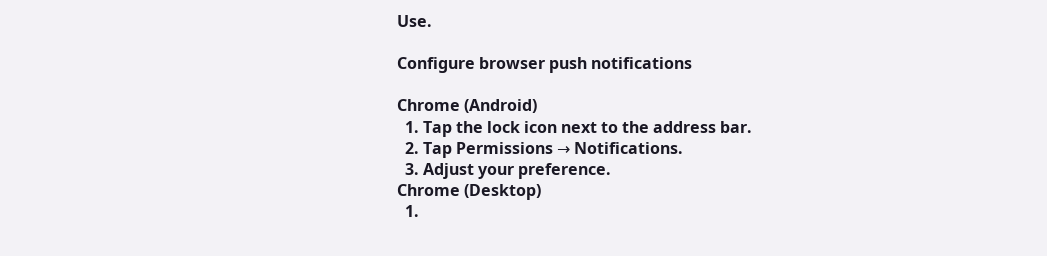Use.

Configure browser push notifications

Chrome (Android)
  1. Tap the lock icon next to the address bar.
  2. Tap Permissions → Notifications.
  3. Adjust your preference.
Chrome (Desktop)
  1.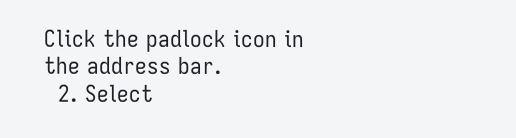Click the padlock icon in the address bar.
  2. Select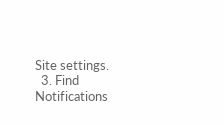Site settings.
  3. Find Notifications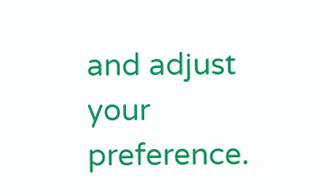and adjust your preference.